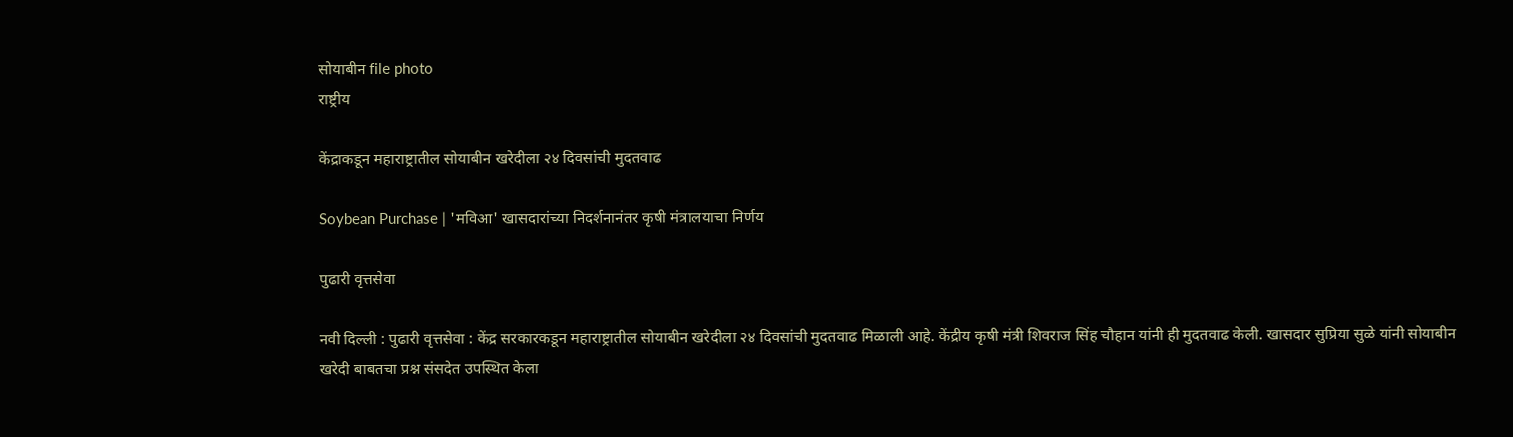सोयाबीन file photo
राष्ट्रीय

केंद्राकडून महाराष्ट्रातील सोयाबीन खरेदीला २४ दिवसांची मुदतवाढ

Soybean Purchase | 'मविआ' खासदारांच्या निदर्शनानंतर कृषी मंत्रालयाचा निर्णय

पुढारी वृत्तसेवा

नवी दिल्ली : पुढारी वृत्तसेवा : केंद्र सरकारकडून महाराष्ट्रातील सोयाबीन खरेदीला २४ दिवसांची मुदतवाढ मिळाली आहे. केंद्रीय कृषी मंत्री शिवराज सिंह चौहान यांनी ही मुदतवाढ केली. खासदार सुप्रिया सुळे यांनी सोयाबीन खरेदी बाबतचा प्रश्न संसदेत उपस्थित केला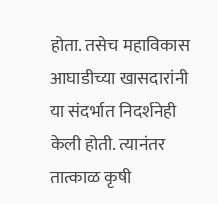होता. तसेच महाविकास आघाडीच्या खासदारांनी या संदर्भात निदर्शनेही केली होती. त्यानंतर तात्काळ कृषी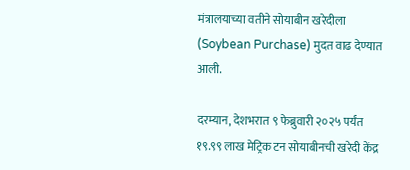मंत्रालयाच्या वतीने सोयाबीन खरेदीला (Soybean Purchase) मुदत वाढ देण्यात आली.

दरम्यान, देशभरात ९ फेब्रुवारी २०२५ पर्यंत १९.९९ लाख मेट्रिक टन सोयाबीनची खरेदी केंद्र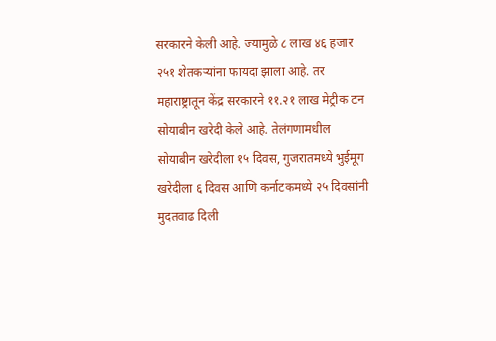सरकारने केली आहे. ज्यामुळे ८ लाख ४६ हजार २५१ शेतकऱ्यांना फायदा झाला आहे. तर महाराष्ट्रातून केंद्र सरकारने ११.२१ लाख मेट्रीक टन सोयाबीन खरेदी केले आहे. तेलंगणामधील सोयाबीन खरेदीला १५ दिवस, गुजरातमध्ये भुईमूग खरेदीला ६ दिवस आणि कर्नाटकमध्ये २५ दिवसांनी मुदतवाढ दिली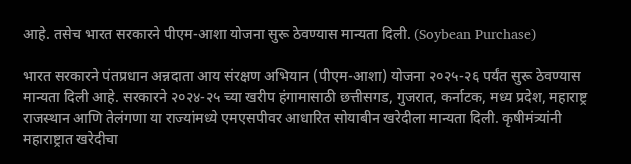आहे. तसेच भारत सरकारने पीएम-आशा योजना सुरू ठेवण्यास मान्यता दिली. (Soybean Purchase)

भारत सरकारने पंतप्रधान अन्नदाता आय संरक्षण अभियान (पीएम-आशा) योजना २०२५-२६ पर्यंत सुरू ठेवण्यास मान्यता दिली आहे. सरकारने २०२४-२५ च्या खरीप हंगामासाठी छत्तीसगड, गुजरात, कर्नाटक, मध्य प्रदेश, महाराष्ट्र राजस्थान आणि तेलंगणा या राज्यांमध्ये एमएसपीवर आधारित सोयाबीन खरेदीला मान्यता दिली. कृषीमंत्र्यांनी महाराष्ट्रात खरेदीचा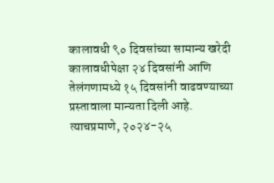कालावधी ९० दिवसांच्या सामान्य खरेदी कालावधीपेक्षा २४ दिवसांनी आणि तेलंगणामध्ये १५ दिवसांनी वाढवण्याच्या प्रस्तावाला मान्यता दिली आहे. त्याचप्रमाणे, २०२४-२५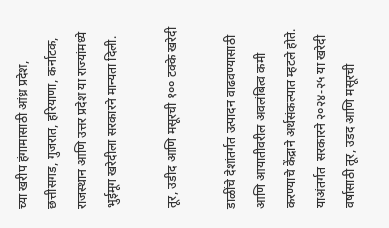च्या खरीप हंगामासाठी आंध्र प्रदेश, छत्तीसगड, गुजरात, हरियाणा, कर्नाटक, राजस्थान आणि उत्तर प्रदेश या राज्यांमध्ये भुईमूग खरेदीला सरकारने मान्यता दिली.

तूर, उडीद आणि मसूरची १०० टक्के खरेदी

डाळींचे देशांतर्गत उत्पादन वाढवण्यासाठी आणि आयातीवरील अवलंबित्व कमी करण्याचे केंद्राने अर्थसंकल्पात म्हटले होते. याअंतर्गत  सरकारने २०२४-२५ या खरेदी वर्षासाठी तूर, उडद आणि मसूरची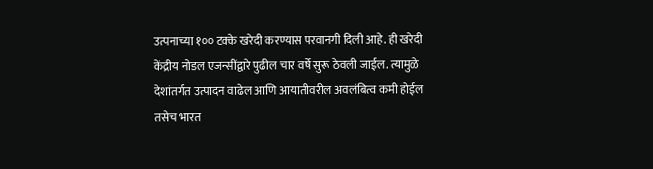उत्पनाच्या १०० टक्के खरेदी करण्यास परवानगी दिली आहे. ही खरेदी केंद्रीय नोडल एजन्सींद्वारे पुढील चार वर्षे सुरू ठेवली जाईल. त्यामुळे देशांतर्गत उत्पादन वाढेल आणि आयातीवरील अवलंबित्व कमी होईल तसेच भारत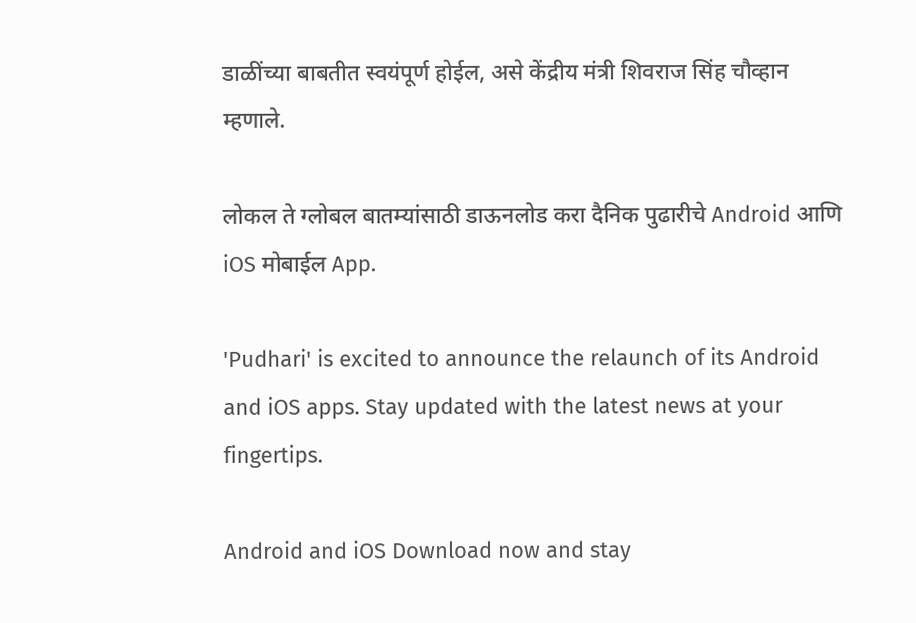डाळींच्या बाबतीत स्वयंपूर्ण होईल, असे केंद्रीय मंत्री शिवराज सिंह चौव्हान म्हणाले.

लोकल ते ग्लोबल बातम्यांसाठी डाऊनलोड करा दैनिक पुढारीचे Android आणि iOS मोबाईल App.

'Pudhari' is excited to announce the relaunch of its Android and iOS apps. Stay updated with the latest news at your fingertips.

Android and iOS Download now and stay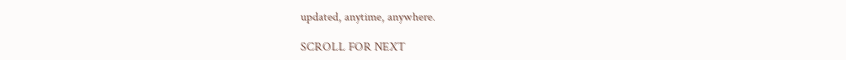updated, anytime, anywhere.

SCROLL FOR NEXT